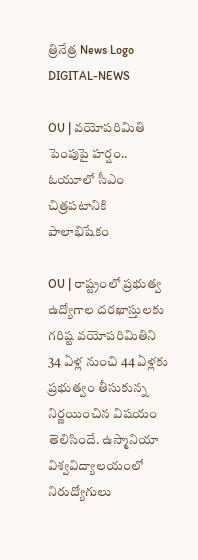త్రినేత్ర News Logo
DIGITAL-NEWS

OU | వయోపరిమితి పెంపుపై హ‌ర్షం.. ఓయూలో సీఎం చిత్ర‌ప‌టానికి పాలాభిషేకం

OU | రాష్ట్రంలో ప్రభుత్వ ఉద్యోగాల దరఖాస్తులకు గరిష్ట వయోపరిమితిని 34 ఏళ్ల నుంచి 44 ఏళ్లకు ప్ర‌భుత్వం తీసుకున్న నిర్ణ‌యించిన విష‌యం తెలిసిందే. ఉస్మానియా విశ్వవిద్యాలయంలో నిరుద్యోగులు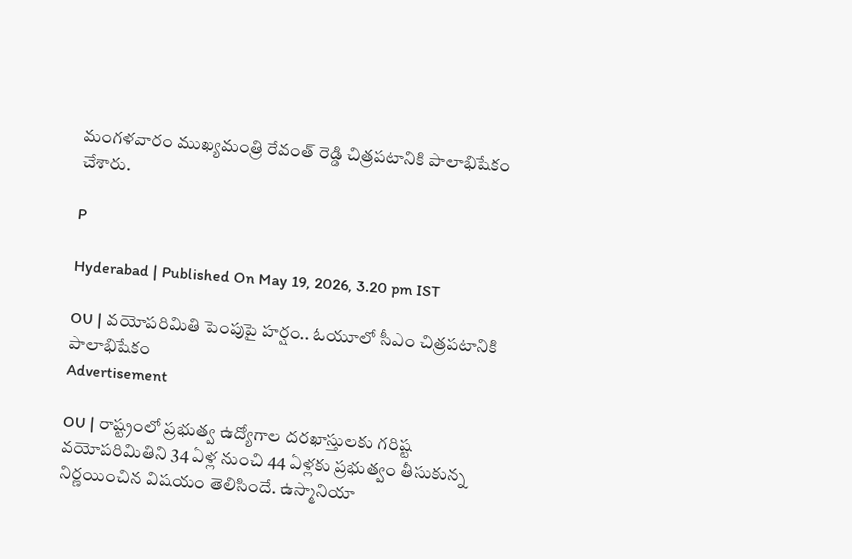మంగ‌ళ‌వారం ముఖ్యమంత్రి రేవంత్ రెడ్డి చిత్రపటానికి పాలాభిషేకం చేశారు.

P

Hyderabad | Published On May 19, 2026, 3.20 pm IST

OU | వయోపరిమితి పెంపుపై హ‌ర్షం.. ఓయూలో సీఎం చిత్ర‌ప‌టానికి పాలాభిషేకం
Advertisement

OU | రాష్ట్రంలో ప్రభుత్వ ఉద్యోగాల దరఖాస్తులకు గరిష్ట వయోపరిమితిని 34 ఏళ్ల నుంచి 44 ఏళ్లకు ప్ర‌భుత్వం తీసుకున్న నిర్ణ‌యించిన విష‌యం తెలిసిందే. ఉస్మానియా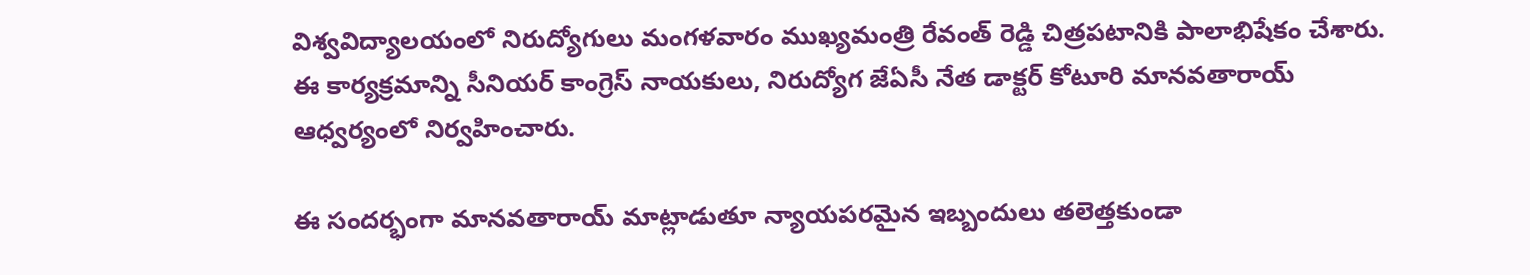విశ్వవిద్యాలయంలో నిరుద్యోగులు మంగ‌ళ‌వారం ముఖ్యమంత్రి రేవంత్ రెడ్డి చిత్రపటానికి పాలాభిషేకం చేశారు. ఈ కార్యక్రమాన్ని సీనియర్ కాంగ్రెస్ నాయకులు, నిరుద్యోగ జేఏసీ నేత డాక్టర్ కోటూరి మానవతారాయ్ ఆధ్వర్యంలో నిర్వ‌హించారు.

ఈ సందర్భంగా మానవతారాయ్ మాట్లాడుతూ న్యాయపరమైన ఇబ్బందులు తలెత్తకుండా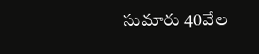సుమారు 40వేల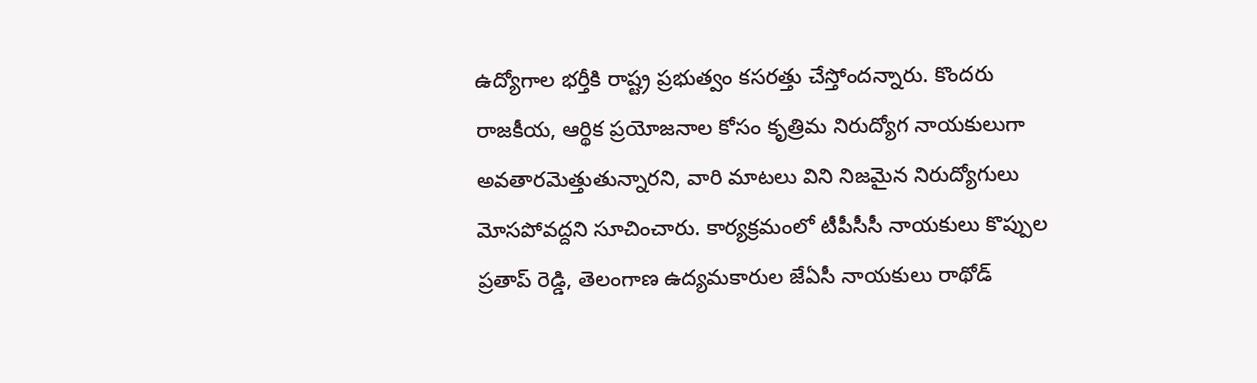ఉద్యోగాల భర్తీకి రాష్ట్ర ప్రభుత్వం కసరత్తు చేస్తోందన్నారు. కొందరు రాజకీయ, ఆర్థిక ప్రయోజనాల కోసం కృత్రిమ నిరుద్యోగ నాయకులుగా అవతారమెత్తుతున్నారని, వారి మాటలు విని నిజమైన నిరుద్యోగులు మోసపోవద్దని సూచించారు. కార్యక్రమంలో టీపీసీసీ నాయకులు కొప్పుల ప్రతాప్ రెడ్డి, తెలంగాణ ఉద్యమకారుల జేఏసీ నాయకులు రాథోడ్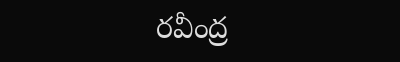రవీంద్ర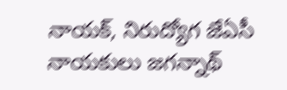నాయక్, నిరుద్యోగ జేఏసీ నాయకులు జగన్నాథ్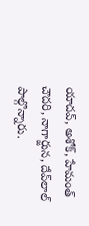యాదవ్, అశోక్, హేమంత్ చౌదరి, నాగార్జున, దేవ్‌లాల్ పాల్గొన్నారు.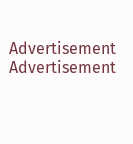Advertisement
Advertisement